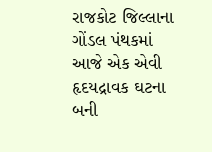રાજકોટ જિલ્લાના ગોંડલ પંથકમાં આજે એક એવી હૃદયદ્રાવક ઘટના બની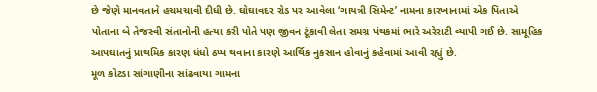છે જેણે માનવતાને હચમચાવી દીધી છે. ઘોઘાવદર રોડ પર આવેલા ‘ગાયત્રી સિમેન્ટ’ નામના કારખાનામાં એક પિતાએ પોતાના બે તેજસ્વી સંતાનોની હત્યા કરી પોતે પણ જીવન ટૂંકાવી લેતા સમગ્ર પંથકમાં ભારે અરેરાટી વ્યાપી ગઈ છે. સામૂહિક આપઘાતનું પ્રાથમિક કારણ ધંધો ઠપ્પ થવાના કારણે આર્થિક નુકસાન હોવાનું કહેવામાં આવી રહ્યું છે.
મૂળ કોટડા સાંગાણીના સાંઢવાયા ગામના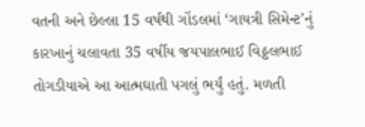વતની અને છેલ્લા 15 વર્ષથી ગોંડલમાં ‘ગાયત્રી સિમેન્ટ’નું કારખાનું ચલાવતા 35 વર્ષીય જયપાલભાઈ વિઠ્ઠલભાઈ તોગડીયાએ આ આત્મઘાતી પગલું ભર્યું હતું. મળતી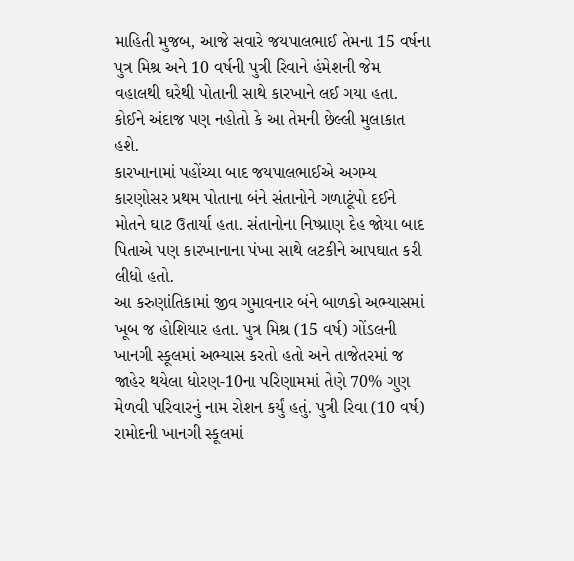માહિતી મુજબ, આજે સવારે જયપાલભાઈ તેમના 15 વર્ષના પુત્ર મિશ્ર અને 10 વર્ષની પુત્રી રિવાને હંમેશની જેમ વહાલથી ઘરેથી પોતાની સાથે કારખાને લઈ ગયા હતા. કોઈને અંદાજ પણ નહોતો કે આ તેમની છેલ્લી મુલાકાત હશે.
કારખાનામાં પહોંચ્યા બાદ જયપાલભાઈએ અગમ્ય કારણોસર પ્રથમ પોતાના બંને સંતાનોને ગળાટૂંપો દઈને મોતને ઘાટ ઉતાર્યા હતા. સંતાનોના નિષ્પ્રાણ દેહ જોયા બાદ પિતાએ પણ કારખાનાના પંખા સાથે લટકીને આપઘાત કરી લીધો હતો.
આ કરુણાંતિકામાં જીવ ગુમાવનાર બંને બાળકો અભ્યાસમાં ખૂબ જ હોશિયાર હતા. પુત્ર મિશ્ર (15 વર્ષ) ગોંડલની ખાનગી સ્કૂલમાં અભ્યાસ કરતો હતો અને તાજેતરમાં જ જાહેર થયેલા ધોરણ-10ના પરિણામમાં તેણે 70% ગુણ મેળવી પરિવારનું નામ રોશન કર્યું હતું. પુત્રી રિવા (10 વર્ષ) રામોદની ખાનગી સ્કૂલમાં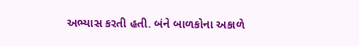અભ્યાસ કરતી હતી. બંને બાળકોના અકાળે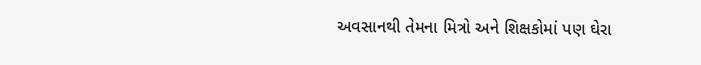અવસાનથી તેમના મિત્રો અને શિક્ષકોમાં પણ ઘેરા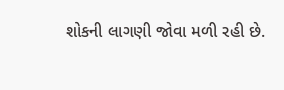શોકની લાગણી જોવા મળી રહી છે.